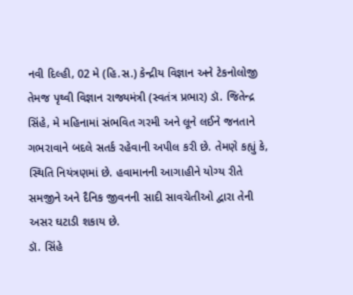નવી દિલ્હી, 02 મે (હિ.સ.) કેન્દ્રીય વિજ્ઞાન અને ટેકનોલોજી તેમજ પૃથ્વી વિજ્ઞાન રાજ્યમંત્રી (સ્વતંત્ર પ્રભાર) ડૉ. જિતેન્દ્ર સિંહે, મે મહિનામાં સંભવિત ગરમી અને લૂને લઈને જનતાને ગભરાવાને બદલે સતર્ક રહેવાની અપીલ કરી છે. તેમણે કહ્યું કે, સ્થિતિ નિયંત્રણમાં છે. હવામાનની આગાહીને યોગ્ય રીતે સમજીને અને દૈનિક જીવનની સાદી સાવચેતીઓ દ્વારા તેની અસર ઘટાડી શકાય છે.
ડૉ. સિંહે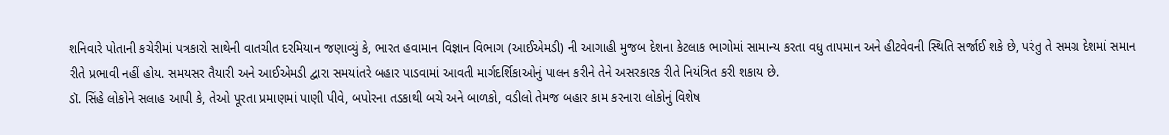શનિવારે પોતાની કચેરીમાં પત્રકારો સાથેની વાતચીત દરમિયાન જણાવ્યું કે, ભારત હવામાન વિજ્ઞાન વિભાગ (આઈએમડી) ની આગાહી મુજબ દેશના કેટલાક ભાગોમાં સામાન્ય કરતા વધુ તાપમાન અને હીટવેવની સ્થિતિ સર્જાઈ શકે છે, પરંતુ તે સમગ્ર દેશમાં સમાન રીતે પ્રભાવી નહીં હોય. સમયસર તૈયારી અને આઈએમડી દ્વારા સમયાંતરે બહાર પાડવામાં આવતી માર્ગદર્શિકાઓનું પાલન કરીને તેને અસરકારક રીતે નિયંત્રિત કરી શકાય છે.
ડૉ. સિંહે લોકોને સલાહ આપી કે, તેઓ પૂરતા પ્રમાણમાં પાણી પીવે, બપોરના તડકાથી બચે અને બાળકો, વડીલો તેમજ બહાર કામ કરનારા લોકોનું વિશેષ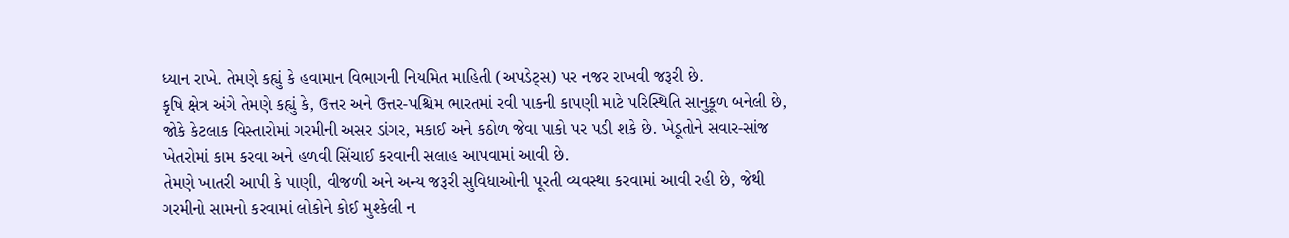ધ્યાન રાખે. તેમણે કહ્યું કે હવામાન વિભાગની નિયમિત માહિતી (અપડેટ્સ) પર નજર રાખવી જરૂરી છે.
કૃષિ ક્ષેત્ર અંગે તેમણે કહ્યું કે, ઉત્તર અને ઉત્તર-પશ્ચિમ ભારતમાં રવી પાકની કાપણી માટે પરિસ્થિતિ સાનુકૂળ બનેલી છે, જોકે કેટલાક વિસ્તારોમાં ગરમીની અસર ડાંગર, મકાઈ અને કઠોળ જેવા પાકો પર પડી શકે છે. ખેડૂતોને સવાર-સાંજ ખેતરોમાં કામ કરવા અને હળવી સિંચાઈ કરવાની સલાહ આપવામાં આવી છે.
તેમણે ખાતરી આપી કે પાણી, વીજળી અને અન્ય જરૂરી સુવિધાઓની પૂરતી વ્યવસ્થા કરવામાં આવી રહી છે, જેથી ગરમીનો સામનો કરવામાં લોકોને કોઈ મુશ્કેલી ન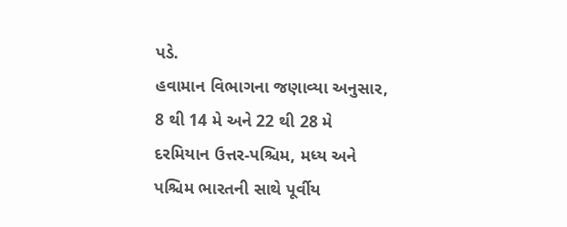પડે.
હવામાન વિભાગના જણાવ્યા અનુસાર, 8 થી 14 મે અને 22 થી 28 મે દરમિયાન ઉત્તર-પશ્ચિમ, મધ્ય અને પશ્ચિમ ભારતની સાથે પૂર્વીય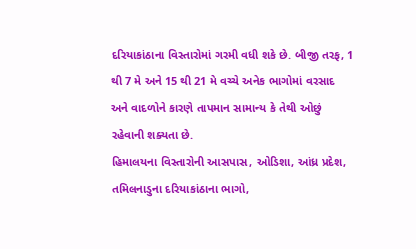દરિયાકાંઠાના વિસ્તારોમાં ગરમી વધી શકે છે. બીજી તરફ, 1 થી 7 મે અને 15 થી 21 મે વચ્ચે અનેક ભાગોમાં વરસાદ અને વાદળોને કારણે તાપમાન સામાન્ય કે તેથી ઓછું રહેવાની શક્યતા છે.
હિમાલયના વિસ્તારોની આસપાસ, ઓડિશા, આંધ્ર પ્રદેશ, તમિલનાડુના દરિયાકાંઠાના ભાગો,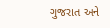ગુજરાત અને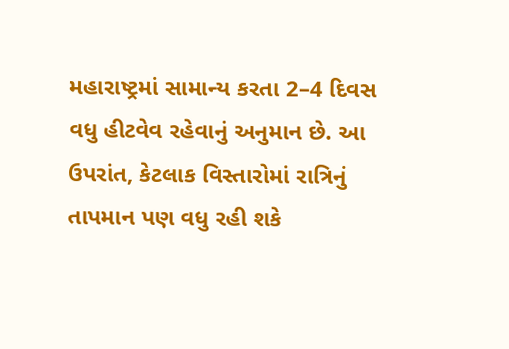મહારાષ્ટ્રમાં સામાન્ય કરતા 2–4 દિવસ વધુ હીટવેવ રહેવાનું અનુમાન છે. આ ઉપરાંત, કેટલાક વિસ્તારોમાં રાત્રિનું તાપમાન પણ વધુ રહી શકે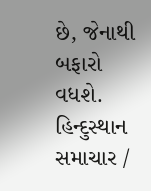છે, જેનાથી બફારો વધશે.
હિન્દુસ્થાન સમાચાર /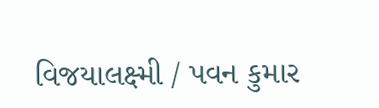વિજયાલક્ષ્મી / પવન કુમાર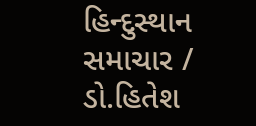હિન્દુસ્થાન સમાચાર / ડો.હિતેશ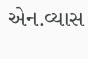એન.વ્યાસ